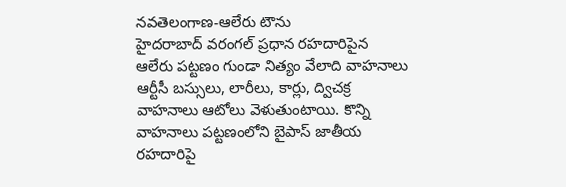నవతెలంగాణ-ఆలేరు టౌను
హైదరాబాద్ వరంగల్ ప్రధాన రహదారిపైన ఆలేరు పట్టణం గుండా నిత్యం వేలాది వాహనాలు ఆర్టీసీ బస్సులు, లారీలు, కార్లు, ద్విచక్ర వాహనాలు ఆటోలు వెళుతుంటాయి. కొన్ని వాహనాలు పట్టణంలోని బైపాస్ జాతీయ రహదారిపై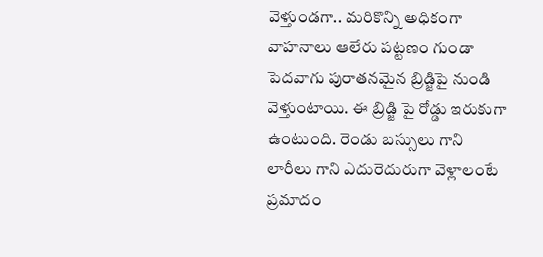వెళ్తుండగా.. మరికొన్ని అధికంగా వాహనాలు ఆలేరు పట్టణం గుండా పెదవాగు పురాతనమైన బ్రిడ్జిపై నుండి వెళ్తుంటాయి. ఈ బ్రిడ్జి పై రోడ్డు ఇరుకుగా ఉంటుంది. రెండు బస్సులు గాని లారీలు గాని ఎదురెదురుగా వెళ్లాలంటే ప్రమాదం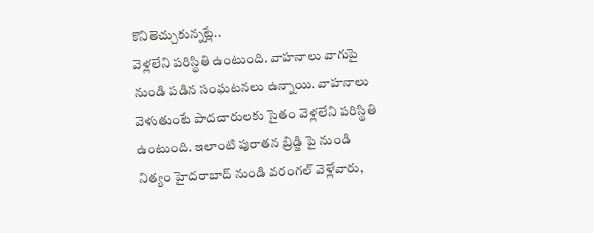కొనితెచ్చుకున్నట్లే..
వెళ్లలేని పరిస్థితి ఉంటుంది. వాహనాలు వాగుపై నుండి పడిన సంఘటనలు ఉన్నాయి. వాహనాలు వెళుతుంటే పాదచారులకు సైతం వెళ్లలేని పరిస్థితి ఉంటుంది. ఇలాంటి పురాతన బ్రిడ్జి పై నుండి నిత్యం హైదరాబాద్ నుండి వరంగల్ వెళ్లేవారు,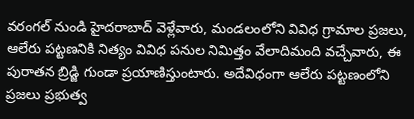వరంగల్ నుండి హైదరాబాద్ వెళ్లేవారు, మండలంలోని వివిధ గ్రామాల ప్రజలు, ఆలేరు పట్టణనికి నిత్యం వివిధ పనుల నిమిత్తం వేలాదిమంది వచ్చేవారు, ఈ పురాతన బ్రిడ్జి గుండా ప్రయాణిస్తుంటారు. అదేవిధంగా ఆలేరు పట్టణంలోని ప్రజలు ప్రభుత్వ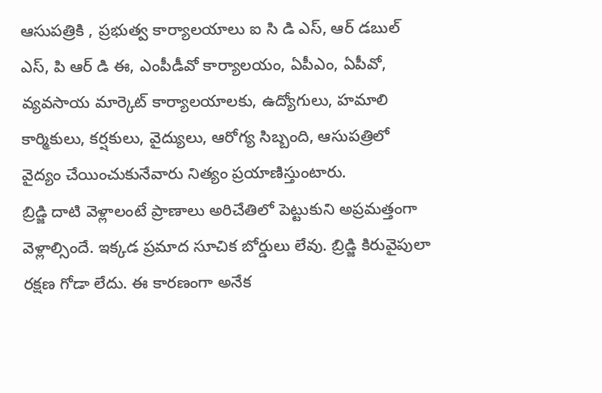ఆసుపత్రికి , ప్రభుత్వ కార్యాలయాలు ఐ సి డి ఎస్, ఆర్ డబుల్ ఎస్, పి ఆర్ డి ఈ, ఎంపీడీవో కార్యాలయం, ఏపీఎం, ఏపీవో, వ్యవసాయ మార్కెట్ కార్యాలయాలకు, ఉద్యోగులు, హమాలి కార్మికులు, కర్షకులు, వైద్యులు, ఆరోగ్య సిబ్బంది, ఆసుపత్రిలో వైద్యం చేయించుకునేవారు నిత్యం ప్రయాణిస్తుంటారు.
బ్రిడ్జి దాటి వెళ్లాలంటే ప్రాణాలు అరిచేతిలో పెట్టుకుని అప్రమత్తంగా వెళ్లాల్సిందే. ఇక్కడ ప్రమాద సూచిక బోర్డులు లేవు. బ్రిడ్జి కిరువైపులా రక్షణ గోడా లేదు. ఈ కారణంగా అనేక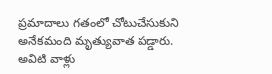ప్రమాదాలు గతంలో చోటుచేసుకుని అనేకమంది మృత్యువాత పడ్డారు. అవిటి వాళ్లు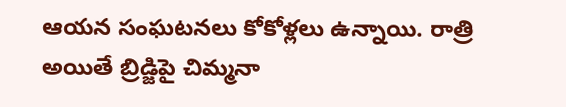ఆయన సంఘటనలు కోకోళ్లలు ఉన్నాయి. రాత్రి అయితే బ్రిడ్జిపై చిమ్మనా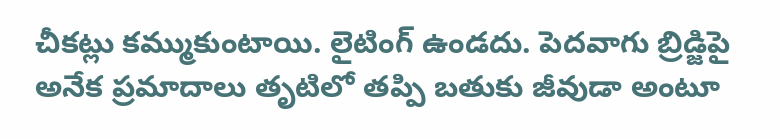చీకట్లు కమ్ముకుంటాయి. లైటింగ్ ఉండదు. పెదవాగు బ్రిడ్జిపై అనేక ప్రమాదాలు తృటిలో తప్పి బతుకు జీవుడా అంటూ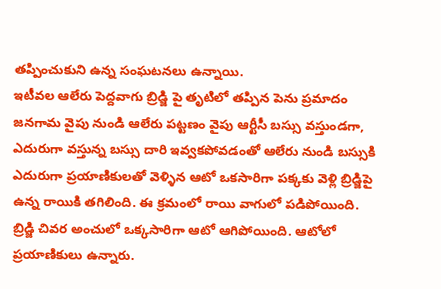తప్పించుకుని ఉన్న సంఘటనలు ఉన్నాయి.
ఇటీవల ఆలేరు పెద్దవాగు బ్రిడ్జి పై తృటిలో తప్పిన పెను ప్రమాదం
జనగామ వైపు నుండి ఆలేరు పట్టణం వైపు ఆర్టీసీ బస్సు వస్తుండగా, ఎదురుగా వస్తున్న బస్సు దారి ఇవ్వకపోవడంతో ఆలేరు నుండి బస్సుకి ఎదురుగా ప్రయాణికులతో వెళ్ళిన ఆటో ఒకసారిగా పక్కకు వెళ్లి బ్రిడ్జిపై ఉన్న రాయికి తగిలింది. ఈ క్రమంలో రాయి వాగులో పడిపోయింది. బ్రిడ్జి చివర అంచులో ఒక్కసారిగా ఆటో ఆగిపోయింది. ఆటోలో ప్రయాణికులు ఉన్నారు.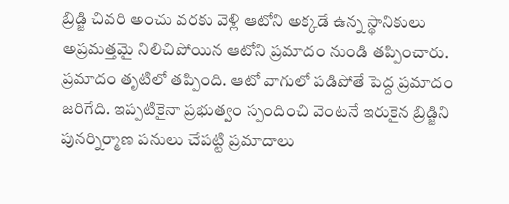బ్రిడ్జి చివరి అంచు వరకు వెళ్లి ఆటోని అక్కడే ఉన్న స్థానికులు అప్రమత్తమై నిలిచిపోయిన ఆటోని ప్రమాదం నుండి తప్పించారు. ప్రమాదం తృటిలో తప్పింది. ఆటో వాగులో పడిపోతే పెద్ద ప్రమాదం జరిగేది. ఇప్పటికైనా ప్రభుత్వం స్పందించి వెంటనే ఇరుకైన బ్రిడ్జిని పునర్నిర్మాణ పనులు చేపట్టి ప్రమాదాలు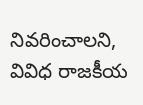నివరించాలని, వివిధ రాజకీయ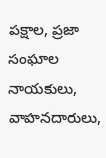పక్షాల, ప్రజా సంఘాల నాయకులు, వాహనదారులు,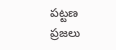పట్టణ ప్రజలు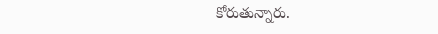కోరుతున్నారు.